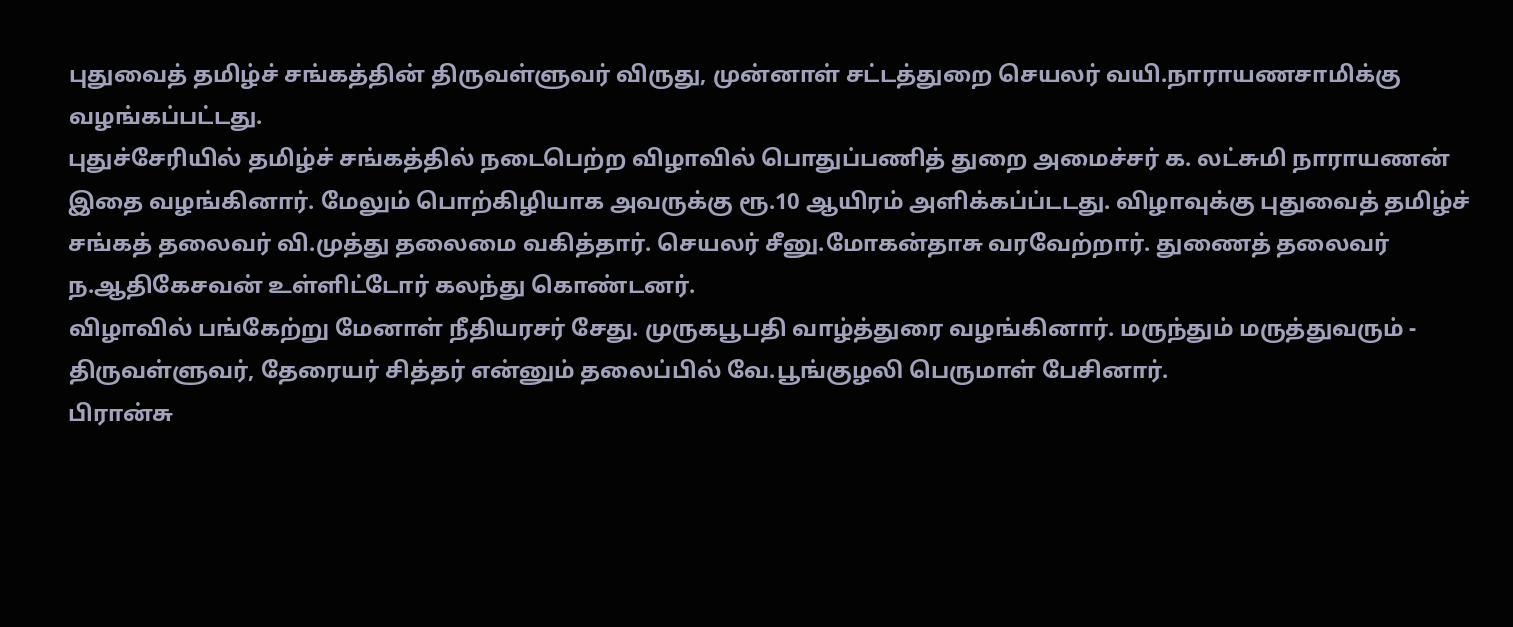புதுவைத் தமிழ்ச் சங்கத்தின் திருவள்ளுவர் விருது, முன்னாள் சட்டத்துறை செயலர் வயி.நாராயணசாமிக்கு வழங்கப்பட்டது.
புதுச்சேரியில் தமிழ்ச் சங்கத்தில் நடைபெற்ற விழாவில் பொதுப்பணித் துறை அமைச்சர் க. லட்சுமி நாராயணன் இதை வழங்கினார். மேலும் பொற்கிழியாக அவருக்கு ரூ.10 ஆயிரம் அளிக்கப்ப்டடது. விழாவுக்கு புதுவைத் தமிழ்ச் சங்கத் தலைவர் வி.முத்து தலைமை வகித்தார். செயலர் சீனு.மோகன்தாசு வரவேற்றார். துணைத் தலைவர் ந.ஆதிகேசவன் உள்ளிட்டோர் கலந்து கொண்டனர்.
விழாவில் பங்கேற்று மேனாள் நீதியரசர் சேது. முருகபூபதி வாழ்த்துரை வழங்கினார். மருந்தும் மருத்துவரும் - திருவள்ளுவர், தேரையர் சித்தர் என்னும் தலைப்பில் வே.பூங்குழலி பெருமாள் பேசினார்.
பிரான்சு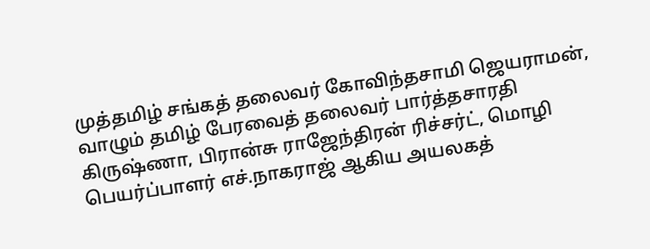முத்தமிழ் சங்கத் தலைவர் கோவிந்தசாமி ஜெயராமன், வாழும் தமிழ் பேரவைத் தலைவர் பார்த்தசாரதி கிருஷ்ணா, பிரான்சு ராஜேந்திரன் ரிச்சர்ட், மொழி பெயர்ப்பாளர் எச்.நாகராஜ் ஆகிய அயலகத்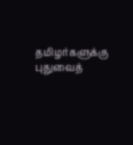தமிழர்களுக்கு புதுவைத்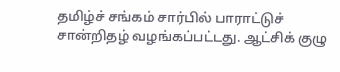தமிழ்ச் சங்கம் சார்பில் பாராட்டுச் சான்றிதழ் வழங்கப்பட்டது. ஆட்சிக் குழு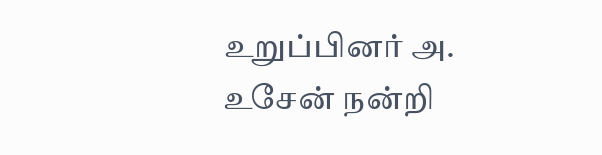உறுப்பினர் அ. உசேன் நன்றி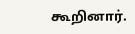கூறினார்.